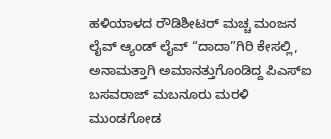ಹಳಿಯಾಳದ ರೌಡಿಶೀಟರ್ ಮಚ್ಚ ಮಂಜನ ಲೈವ್ ಆ್ಯಂಡ್ ಲೈವ್ “ದಾದಾ”ಗಿರಿ ಕೇಸಲ್ಲಿ, ಅನಾಮತ್ತಾಗಿ ಅಮಾನತ್ತುಗೊಂಡಿದ್ದ ಪಿಎಸ್ಐ ಬಸವರಾಜ್ ಮಬನೂರು ಮರಳಿ ಮುಂಡಗೋಡ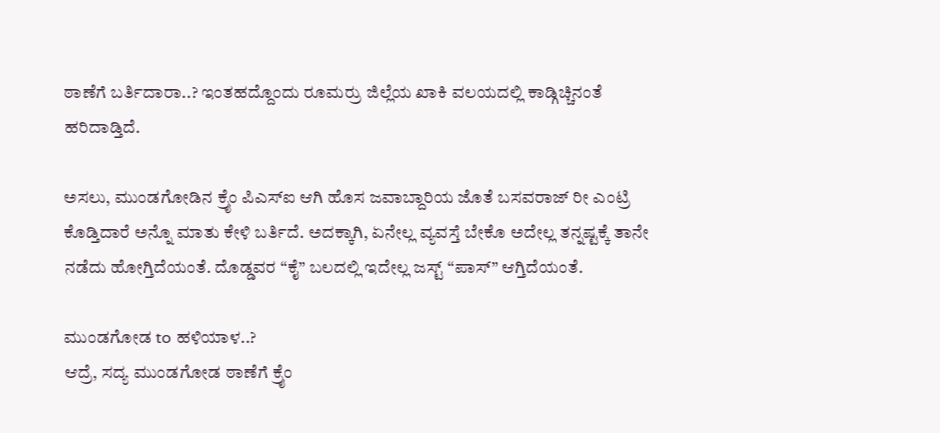ಠಾಣೆಗೆ ಬರ್ತಿದಾರಾ..? ಇಂತಹದ್ದೊಂದು ರೂಮರ್ರು ಜಿಲ್ಲೆಯ ಖಾಕಿ ವಲಯದಲ್ಲಿ ಕಾಡ್ಗಿಚ್ಚಿನಂತೆ ಹರಿದಾಡ್ತಿದೆ.

ಅಸಲು, ಮುಂಡಗೋಡಿನ ಕ್ರೈಂ ಪಿಎಸ್ಐ ಆಗಿ ಹೊಸ ಜವಾಬ್ದಾರಿಯ ಜೊತೆ ಬಸವರಾಜ್ ರೀ ಎಂಟ್ರಿ ಕೊಡ್ತಿದಾರೆ ಅನ್ನೊ ಮಾತು ಕೇಳಿ ಬರ್ತಿದೆ. ಅದಕ್ಕಾಗಿ, ಏನೇಲ್ಲ ವ್ಯವಸ್ತೆ ಬೇಕೊ ಅದೇಲ್ಲ ತನ್ನಷ್ಟಕ್ಕೆ ತಾನೇ ನಡೆದು ಹೋಗ್ತಿದೆಯಂತೆ. ದೊಡ್ಡವರ “ಕೈ” ಬಲದಲ್ಲಿ ಇದೇಲ್ಲ ಜಸ್ಟ್ “ಪಾಸ್” ಆಗ್ತಿದೆಯಂತೆ.

ಮುಂಡಗೋಡ to ಹಳಿಯಾಳ..?
ಆದ್ರೆ, ಸದ್ಯ ಮುಂಡಗೋಡ ಠಾಣೆಗೆ ಕ್ರೈಂ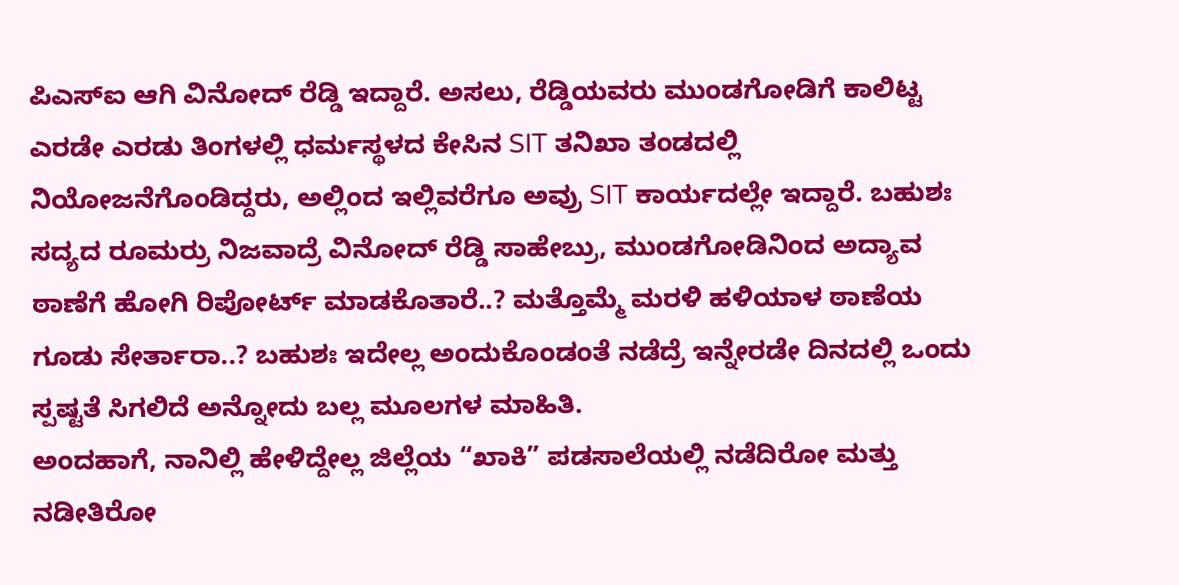ಪಿಎಸ್ಐ ಆಗಿ ವಿನೋದ್ ರೆಡ್ಡಿ ಇದ್ದಾರೆ. ಅಸಲು, ರೆಡ್ಡಿಯವರು ಮುಂಡಗೋಡಿಗೆ ಕಾಲಿಟ್ಟ ಎರಡೇ ಎರಡು ತಿಂಗಳಲ್ಲಿ ಧರ್ಮಸ್ಥಳದ ಕೇಸಿನ SIT ತನಿಖಾ ತಂಡದಲ್ಲಿ ನಿಯೋಜನೆಗೊಂಡಿದ್ದರು, ಅಲ್ಲಿಂದ ಇಲ್ಲಿವರೆಗೂ ಅವ್ರು SIT ಕಾರ್ಯದಲ್ಲೇ ಇದ್ದಾರೆ. ಬಹುಶಃ ಸದ್ಯದ ರೂಮರ್ರು ನಿಜವಾದ್ರೆ ವಿನೋದ್ ರೆಡ್ಡಿ ಸಾಹೇಬ್ರು, ಮುಂಡಗೋಡಿನಿಂದ ಅದ್ಯಾವ ಠಾಣೆಗೆ ಹೋಗಿ ರಿಪೋರ್ಟ್ ಮಾಡಕೊತಾರೆ..? ಮತ್ತೊಮ್ಮೆ ಮರಳಿ ಹಳಿಯಾಳ ಠಾಣೆಯ ಗೂಡು ಸೇರ್ತಾರಾ..? ಬಹುಶಃ ಇದೇಲ್ಲ ಅಂದುಕೊಂಡಂತೆ ನಡೆದ್ರೆ ಇನ್ನೇರಡೇ ದಿನದಲ್ಲಿ ಒಂದು ಸ್ಪಷ್ಟತೆ ಸಿಗಲಿದೆ ಅನ್ನೋದು ಬಲ್ಲ ಮೂಲಗಳ ಮಾಹಿತಿ.
ಅಂದಹಾಗೆ, ನಾನಿಲ್ಲಿ ಹೇಳಿದ್ದೇಲ್ಲ ಜಿಲ್ಲೆಯ “ಖಾಕಿ” ಪಡಸಾಲೆಯಲ್ಲಿ ನಡೆದಿರೋ ಮತ್ತು ನಡೀತಿರೋ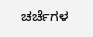ಚರ್ಚೆಗಳ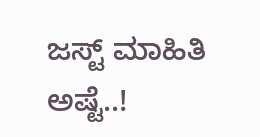ಜಸ್ಟ್ ಮಾಹಿತಿ ಅಷ್ಟೆ..!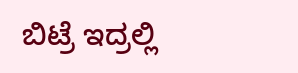ಬಿಟ್ರೆ ಇದ್ರಲ್ಲಿ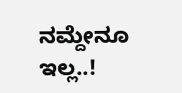ನಮ್ದೇನೂ ಇಲ್ಲ..!